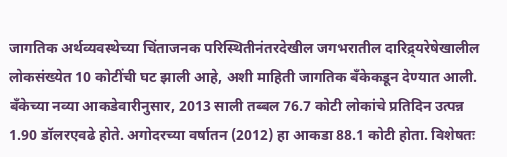जागतिक अर्थव्यवस्थेच्या चिंताजनक परिस्थितीनंतरदेखील जगभरातील दारिद्र्यरेषेखालील लोकसंख्येत 10 कोटींची घट झाली आहे, अशी माहिती जागतिक बँकेकडून देण्यात आली.
बँकेच्या नव्या आकडेवारीनुसार, 2013 साली तब्बल 76.7 कोटी लोकांचे प्रतिदिन उत्पन्न 1.90 डॉलरएवढे होते. अगोदरच्या वर्षातन (2012) हा आकडा 88.1 कोटी होता. विशेषतः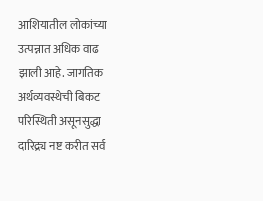आशियातील लोकांच्या उत्पन्नात अधिक वाढ झाली आहे. जागतिक अर्थव्यवस्थेची बिकट परिस्थिती असूनसुद्धा दारिद्र्य नष्ट करीत सर्व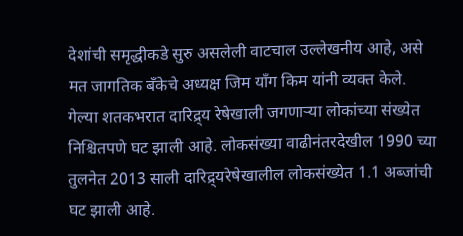देशांची समृद्धीकडे सुरु असलेली वाटचाल उल्लेखनीय आहे, असे मत जागतिक बँकेचे अध्यक्ष जिम याँग किम यांनी व्यक्त केले.
गेल्या शतकभरात दारिद्र्य रेषेखाली जगणाऱ्या लोकांच्या संख्येत निश्चितपणे घट झाली आहे. लोकसंख्या वाढीनंतरदेखील 1990 च्या तुलनेत 2013 साली दारिद्र्यरेषेखालील लोकसंख्येत 1.1 अब्जांची घट झाली आहे.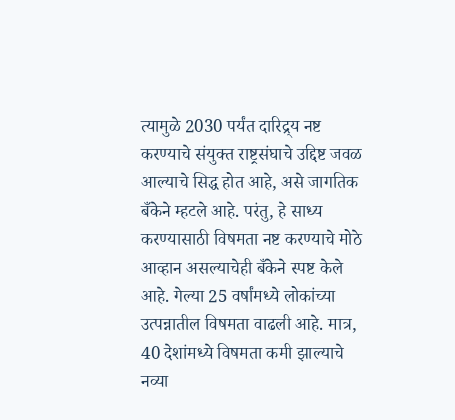त्यामुळे 2030 पर्यंत दारिद्र्य नष्ट करण्याचे संयुक्त राष्ट्रसंघाचे उद्दिष्ट जवळ आल्याचे सिद्ध होत आहे, असे जागतिक बँकेने म्हटले आहे. परंतु, हे साध्य करण्यासाठी विषमता नष्ट करण्याचे मोठे आव्हान असल्याचेही बँकेने स्पष्ट केले आहे. गेल्या 25 वर्षांमध्ये लोकांच्या उत्पन्नातील विषमता वाढली आहे. मात्र, 40 देशांमध्ये विषमता कमी झाल्याचे नव्या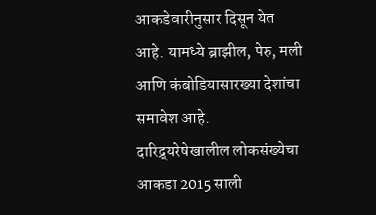आकडेवारीनुसार दिसून येत आहे. यामध्ये ब्राझील, पेरु, मली आणि कंबोडियासारख्या देशांचा समावेश आहे.
दारिद्र्यरेषेखालील लोकसंख्येचा आकडा 2015 साली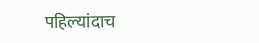पहिल्यांदाच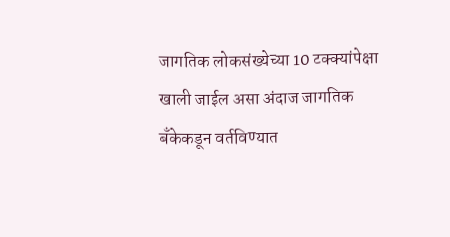जागतिक लोकसंख्येच्या 10 टक्क्यांपेक्षा खाली जाईल असा अंदाज जागतिक बँकेकडून वर्तविण्यात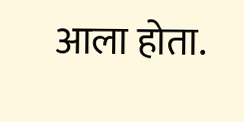आला होता.